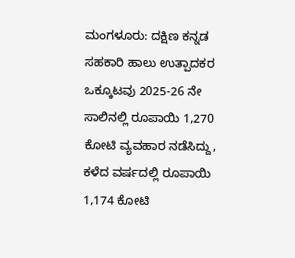ಮಂಗಳೂರು: ದಕ್ಷಿಣ ಕನ್ನಡ ಸಹಕಾರಿ ಹಾಲು ಉತ್ಪಾದಕರ ಒಕ್ಕೂಟವು 2025-26 ನೇ ಸಾಲಿನಲ್ಲಿ ರೂಪಾಯಿ 1,270 ಕೋಟಿ ವ್ಯವಹಾರ ನಡೆಸಿದ್ದು, ಕಳೆದ ವರ್ಷದಲ್ಲಿ ರೂಪಾಯಿ 1,174 ಕೋಟಿ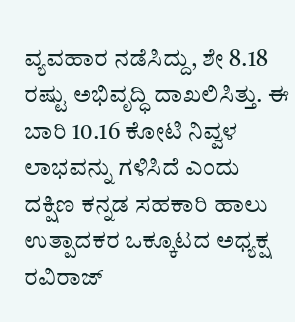ವ್ಯವಹಾರ ನಡೆಸಿದ್ದು, ಶೇ 8.18 ರಷ್ಟು ಅಭಿವೃದ್ಧಿ ದಾಖಲಿಸಿತ್ತು. ಈ ಬಾರಿ 10.16 ಕೋಟಿ ನಿವ್ವಳ ಲಾಭವನ್ನು ಗಳಿಸಿದೆ ಎಂದು ದಕ್ಷಿಣ ಕನ್ನಡ ಸಹಕಾರಿ ಹಾಲು ಉತ್ಪಾದಕರ ಒಕ್ಕೂಟದ ಅಧ್ಯಕ್ಷ ರವಿರಾಜ್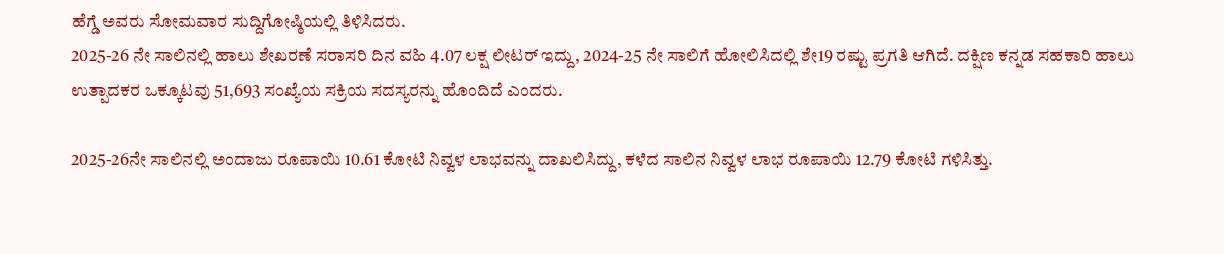ಹೆಗ್ಡೆ ಅವರು ಸೋಮವಾರ ಸುದ್ದಿಗೋಷ್ಠಿಯಲ್ಲಿ ತಿಳಿಸಿದರು.
2025-26 ನೇ ಸಾಲಿನಲ್ಲಿ ಹಾಲು ಶೇಖರಣೆ ಸರಾಸರಿ ದಿನ ವಹಿ 4.07 ಲಕ್ಷ ಲೀಟರ್ ಇದ್ದು, 2024-25 ನೇ ಸಾಲಿಗೆ ಹೋಲಿಸಿದಲ್ಲಿ ಶೇ19 ರಷ್ಟು ಪ್ರಗತಿ ಆಗಿದೆ. ದಕ್ಷಿಣ ಕನ್ನಡ ಸಹಕಾರಿ ಹಾಲು ಉತ್ಪಾದಕರ ಒಕ್ಕೂಟವು 51,693 ಸಂಖ್ಯೆಯ ಸಕ್ರಿಯ ಸದಸ್ಯರನ್ನು ಹೊಂದಿದೆ ಎಂದರು.

2025-26ನೇ ಸಾಲಿನಲ್ಲಿ ಅಂದಾಜು ರೂಪಾಯಿ 10.61 ಕೋಟಿ ನಿವ್ವಳ ಲಾಭವನ್ನು ದಾಖಲಿಸಿದ್ದು, ಕಳೆದ ಸಾಲಿನ ನಿವ್ವಳ ಲಾಭ ರೂಪಾಯಿ 12.79 ಕೋಟಿ ಗಳಿಸಿತ್ತು.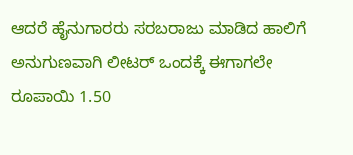ಆದರೆ ಹೈನುಗಾರರು ಸರಬರಾಜು ಮಾಡಿದ ಹಾಲಿಗೆ ಅನುಗುಣವಾಗಿ ಲೀಟರ್ ಒಂದಕ್ಕೆ ಈಗಾಗಲೇ ರೂಪಾಯಿ 1.50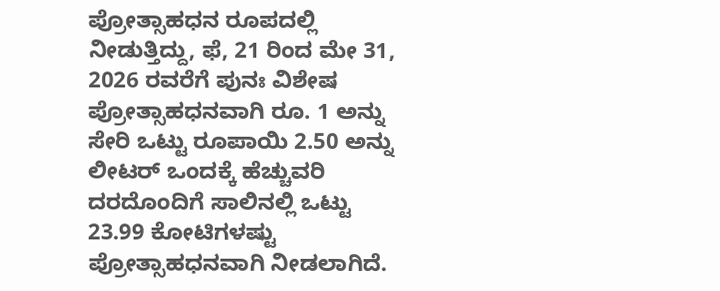ಪ್ರೋತ್ಸಾಹಧನ ರೂಪದಲ್ಲಿ ನೀಡುತ್ತಿದ್ದು, ಫೆ, 21 ರಿಂದ ಮೇ 31, 2026 ರವರೆಗೆ ಪುನಃ ವಿಶೇಷ ಪ್ರೋತ್ಸಾಹಧನವಾಗಿ ರೂ. 1 ಅನ್ನು ಸೇರಿ ಒಟ್ಟು ರೂಪಾಯಿ 2.50 ಅನ್ನು ಲೀಟರ್ ಒಂದಕ್ಕೆ ಹೆಚ್ಚುವರಿ ದರದೊಂದಿಗೆ ಸಾಲಿನಲ್ಲಿ ಒಟ್ಟು 23.99 ಕೋಟಿಗಳಷ್ಟು ಪ್ರೋತ್ಸಾಹಧನವಾಗಿ ನೀಡಲಾಗಿದೆ.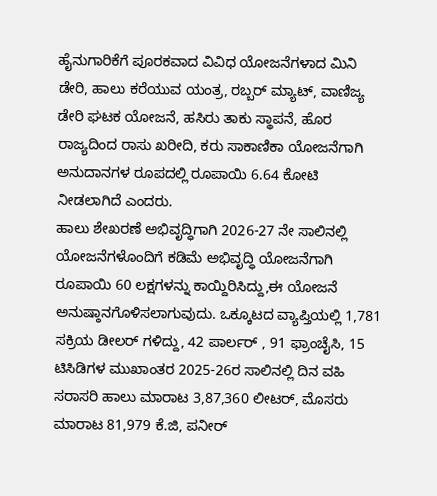ಹೈನುಗಾರಿಕೆಗೆ ಪೂರಕವಾದ ವಿವಿಧ ಯೋಜನೆಗಳಾದ ಮಿನಿ ಡೇರಿ, ಹಾಲು ಕರೆಯುವ ಯಂತ್ರ, ರಬ್ಬರ್ ಮ್ಯಾಟ್, ವಾಣಿಜ್ಯ ಡೇರಿ ಘಟಕ ಯೋಜನೆ, ಹಸಿರು ತಾಕು ಸ್ಥಾಪನೆ, ಹೊರ ರಾಜ್ಯದಿಂದ ರಾಸು ಖರೀದಿ, ಕರು ಸಾಕಾಣಿಕಾ ಯೋಜನೆಗಾಗಿ ಅನುದಾನಗಳ ರೂಪದಲ್ಲಿ ರೂಪಾಯಿ 6.64 ಕೋಟಿ ನೀಡಲಾಗಿದೆ ಎಂದರು.
ಹಾಲು ಶೇಖರಣೆ ಅಭಿವೃದ್ಧಿಗಾಗಿ 2026-27 ನೇ ಸಾಲಿನಲ್ಲಿ ಯೋಜನೆಗಳೊಂದಿಗೆ ಕಡಿಮೆ ಅಭಿವೃದ್ಧಿ ಯೋಜನೆಗಾಗಿ ರೂಪಾಯಿ 60 ಲಕ್ಷಗಳನ್ನು ಕಾಯ್ದಿರಿಸಿದ್ದು,ಈ ಯೋಜನೆ ಅನುಷ್ಠಾನಗೊಳಿಸಲಾಗುವುದು. ಒಕ್ಕೂಟದ ವ್ಯಾಪ್ತಿಯಲ್ಲಿ 1,781 ಸಕ್ರಿಯ ಡೀಲರ್ ಗಳಿದ್ದು, 42 ಪಾರ್ಲರ್ , 91 ಫ್ರಾಂಚೈಸಿ, 15 ಟಿಸಿಡಿಗಳ ಮುಖಾಂತರ 2025-26ರ ಸಾಲಿನಲ್ಲಿ ದಿನ ವಹಿ ಸರಾಸರಿ ಹಾಲು ಮಾರಾಟ 3,87,360 ಲೀಟರ್, ಮೊಸರು ಮಾರಾಟ 81,979 ಕೆ.ಜಿ, ಪನೀರ್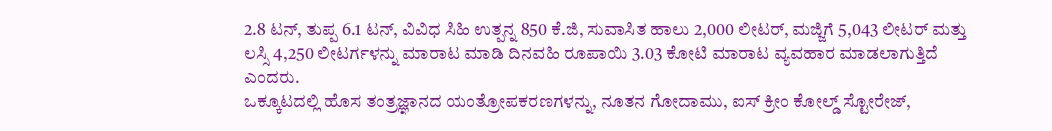2.8 ಟನ್, ತುಪ್ಪ 6.1 ಟನ್, ವಿವಿಧ ಸಿಹಿ ಉತ್ಪನ್ನ 850 ಕೆ.ಜಿ, ಸುವಾಸಿತ ಹಾಲು 2,000 ಲೀಟರ್, ಮಜ್ಜಿಗೆ 5,043 ಲೀಟರ್ ಮತ್ತು ಲಸ್ಸಿ 4,250 ಲೀಟರ್ಗಳನ್ನು ಮಾರಾಟ ಮಾಡಿ ದಿನವಹಿ ರೂಪಾಯಿ 3.03 ಕೋಟಿ ಮಾರಾಟ ವ್ಯವಹಾರ ಮಾಡಲಾಗುತ್ತಿದೆ ಎಂದರು.
ಒಕ್ಕೂಟದಲ್ಲಿ ಹೊಸ ತಂತ್ರಜ್ಞಾನದ ಯಂತ್ರೋಪಕರಣಗಳನ್ನು, ನೂತನ ಗೋದಾಮು, ಐಸ್ ಕ್ರೀಂ ಕೋಲ್ಡ್ ಸ್ಟೋರೇಜ್,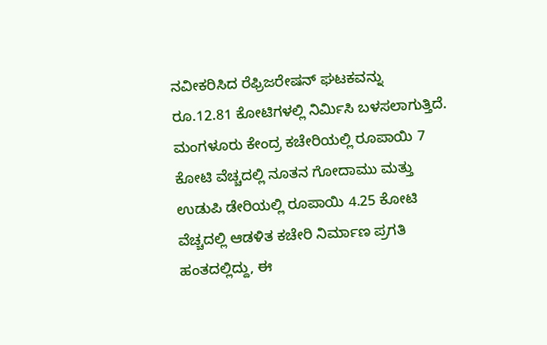ನವೀಕರಿಸಿದ ರೆಫ್ರಿಜರೇಷನ್ ಘಟಕವನ್ನು ರೂ.12.81 ಕೋಟಿಗಳಲ್ಲಿ ನಿರ್ಮಿಸಿ ಬಳಸಲಾಗುತ್ತಿದೆ. ಮಂಗಳೂರು ಕೇಂದ್ರ ಕಚೇರಿಯಲ್ಲಿ ರೂಪಾಯಿ 7 ಕೋಟಿ ವೆಚ್ಚದಲ್ಲಿ ನೂತನ ಗೋದಾಮು ಮತ್ತು ಉಡುಪಿ ಡೇರಿಯಲ್ಲಿ ರೂಪಾಯಿ 4.25 ಕೋಟಿ ವೆಚ್ಚದಲ್ಲಿ ಆಡಳಿತ ಕಚೇರಿ ನಿರ್ಮಾಣ ಪ್ರಗತಿ ಹಂತದಲ್ಲಿದ್ದು, ಈ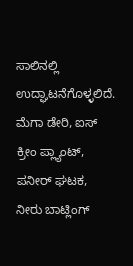ಸಾಲಿನಲ್ಲಿ ಉದ್ಘಾಟನೆಗೊಳ್ಳಲಿದೆ. ಮೆಗಾ ಡೇರಿ, ಐಸ್ ಕ್ರೀಂ ಪ್ಲ್ಯಾಂಟ್, ಪನೀರ್ ಘಟಕ, ನೀರು ಬಾಟ್ಲಿಂಗ್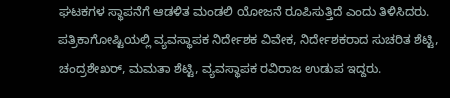ಘಟಕಗಳ ಸ್ಥಾಪನೆಗೆ ಆಡಳಿತ ಮಂಡಲಿ ಯೋಜನೆ ರೂಪಿಸುತ್ತಿದೆ ಎಂದು ತಿಳಿಸಿದರು.
ಪತ್ರಿಕಾಗೋಷ್ಟಿಯಲ್ಲಿ ವ್ಯವಸ್ಥಾಪಕ ನಿರ್ದೇಶಕ ವಿವೇಕ, ನಿರ್ದೇಶಕರಾದ ಸುಚರಿತ ಶೆಟ್ಟಿ, ಚಂದ್ರಶೇಖರ್, ಮಮತಾ ಶೆಟ್ಟಿ, ವ್ಯವಸ್ಥಾಪಕ ರವಿರಾಜ ಉಡುಪ ಇದ್ದರು.